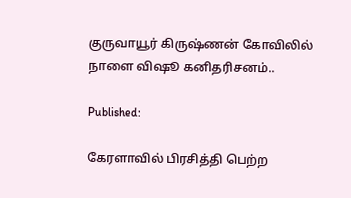குருவாயூர் கிருஷ்ணன் கோவிலில் நாளை விஷூ கனிதரிசனம்..

Published:

கேரளாவில் பிரசித்தி பெற்ற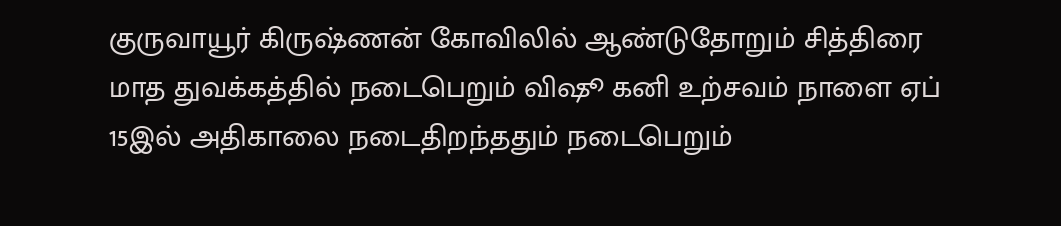குருவாயூர் கிருஷ்ணன் கோவிலில் ஆண்டுதோறும் சித்திரை மாத துவக்கத்தில் நடைபெறும் விஷூ கனி உற்சவம் நாளை ஏப் 15இல் அதிகாலை நடைதிறந்ததும் நடைபெறும்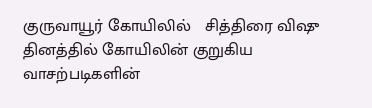குருவாயூர் கோயிலில்   சித்திரை விஷு  தினத்தில் கோயிலின் குறுகிய வாசற்படிகளின்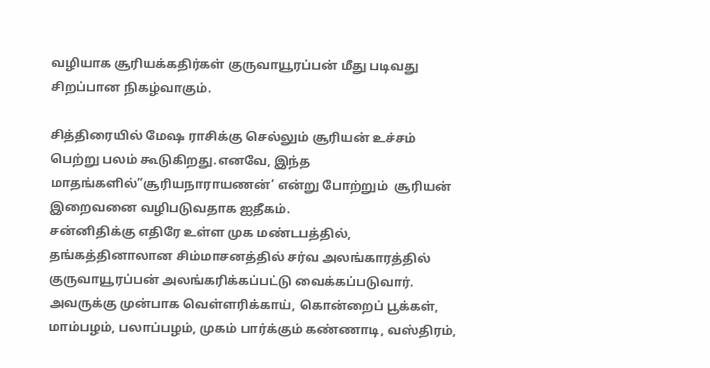வழியாக சூரியக்கதிர்கள் குருவாயூரப்பன் மீது படிவது சிறப்பான நிகழ்வாகும்.

சித்திரையில் மேஷ ராசிக்கு செல்லும் சூரியன் உச்சம் பெற்று பலம் கூடுகிறது.எனவே, இந்த மாதங்களில்”சூரியநாராயணன்’ என்று போற்றும்  சூரியன் இறைவனை வழிபடுவதாக ஐதீகம்.
சன்னிதிக்கு எதிரே உள்ள முக மண்டபத்தில், தங்கத்தினாலான சிம்மாசனத்தில் சர்வ அலங்காரத்தில் குருவாயூரப்பன் அலங்கரிக்கப்பட்டு வைக்கப்படுவார். அவருக்கு முன்பாக வெள்ளரிக்காய், கொன்றைப் பூக்கள், மாம்பழம், பலாப்பழம், முகம் பார்க்கும் கண்ணாடி, வஸ்திரம்,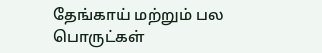தேங்காய் மற்றும் பல பொருட்கள்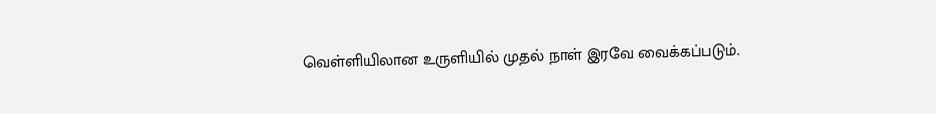வெள்ளியிலான உருளியில் முதல் நாள் இரவே வைக்கப்படும்.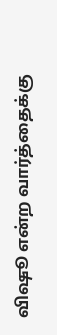விஷூ என்ற வார்த்தைக்கு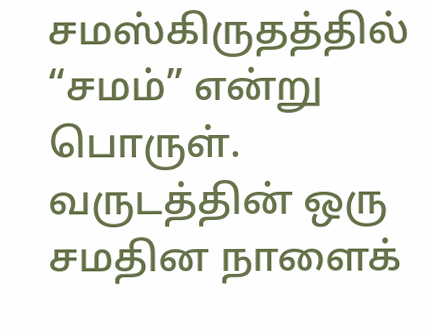சமஸ்கிருதத்தில் “சமம்” என்று பொருள். வருடத்தின் ஒரு சமதின நாளைக்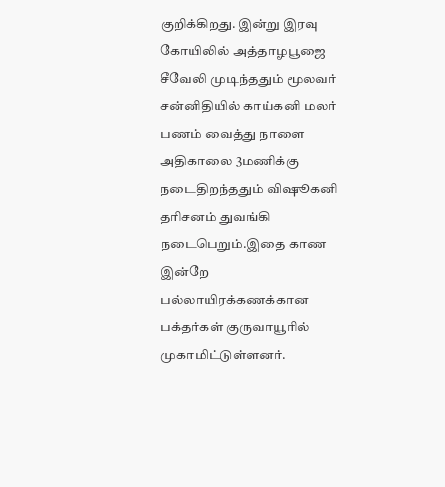குறிக்கிறது. இன்று இரவு கோயிலில் அத்தாழபூஜை சீவேலி முடிந்ததும் மூலவர் சன்னிதியில் காய்கனி மலர் பணம் வைத்து நாளை அதிகாலை 3மணிக்கு நடைதிறந்ததும் விஷூகனி தரிசனம் துவங்கி நடைபெறும்.இதை காண இன்றே பல்லாயிரக்கணக்கான பக்தர்கள் குருவாயூரில் முகாமிட்டுள்ளனர்.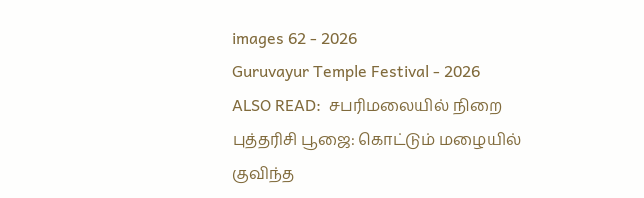images 62 - 2026
Guruvayur Temple Festival - 2026
ALSO READ:  சபரிமலையில் நிறை புத்தரிசி பூஜை: கொட்டும் மழையில் குவிந்த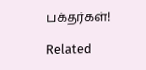பக்தர்கள்!

Related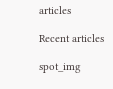articles

Recent articles

spot_img